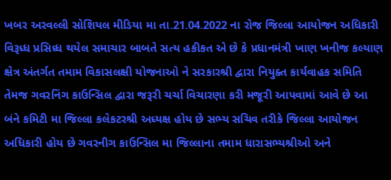ખબર અરવલ્લી સોશિયલ મીડિયા મા તા.21.04.2022 ના રોજ જિલ્લા આયોજન અધિકારી વિરૂધ્ધ પ્રસિધ્ધ થયેલ સમાચાર બાબતે સત્ય હકીકત એ છે કે પ્રધાનમંત્રી ખાણ ખનીજ કલ્યાણ ક્ષેત્ર અંતર્ગત તમામ વિકાસલક્ષી યોજનાઓ ને સરકારશ્રી દ્વારા નિયુક્ત કાર્યવાહક સમિતિ તેમજ ગવરનિંગ કાઉન્સિલ દ્વારા જરૂરી ચર્ચા વિચારણા કરી મજૂરી આપવામાં આવે છે આ બંને કમિટી મા જિલ્લા કલેકટરશ્રી અધ્યક્ષ હોય છે સભ્ય સચિવ તરીકે જિલ્લા આયોજન અધિકારી હોય છે ગવરનીગ કાઉન્સિલ મા જિલ્લાના તમામ ધારાસભ્યશ્રીઓ અને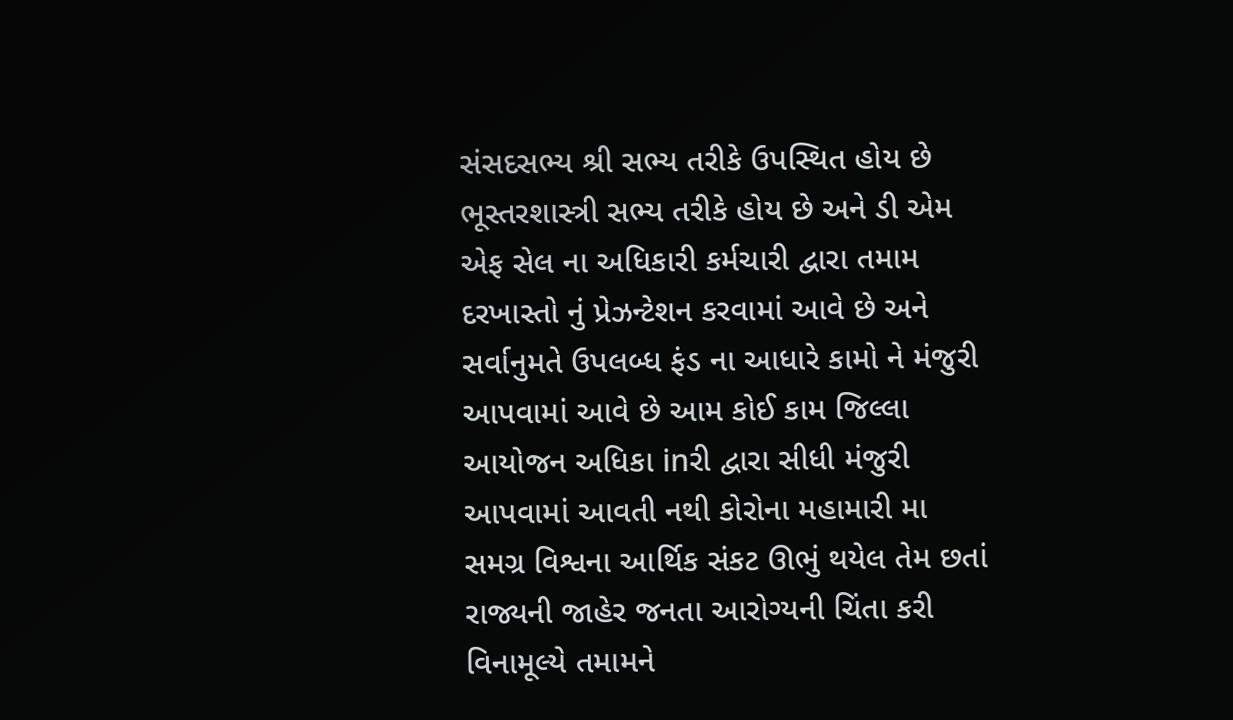સંસદસભ્ય શ્રી સભ્ય તરીકે ઉપસ્થિત હોય છે ભૂસ્તરશાસ્ત્રી સભ્ય તરીકે હોય છે અને ડી એમ એફ સેલ ના અધિકારી કર્મચારી દ્વારા તમામ દરખાસ્તો નું પ્રેઝન્ટેશન કરવામાં આવે છે અને સર્વાનુમતે ઉપલબ્ધ ફંડ ના આધારે કામો ને મંજુરી આપવામાં આવે છે આમ કોઈ કામ જિલ્લા આયોજન અધિકા inરી દ્વારા સીધી મંજુરી આપવામાં આવતી નથી કોરોના મહામારી મા સમગ્ર વિશ્વના આર્થિક સંકટ ઊભું થયેલ તેમ છતાં રાજ્યની જાહેર જનતા આરોગ્યની ચિંતા કરી વિનામૂલ્યે તમામને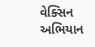વેક્સિન અભિયાન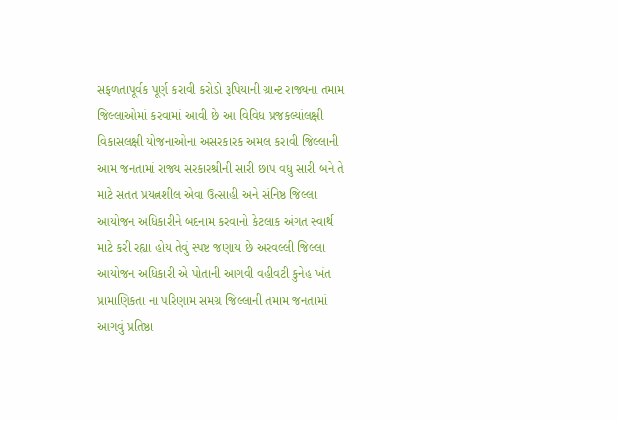સફળતાપૂર્વક પૂર્ણ કરાવી કરોડો રૂપિયાની ગ્રાન્ટ રાજ્યના તમામ જિલ્લાઓમાં કરવામાં આવી છે આ વિવિધ પ્રજકલ્યાંલક્ષી વિકાસલક્ષી યોજનાઓના અસરકારક અમલ કરાવી જિલ્લાની આમ જનતામાં રાજ્ય સરકારશ્રીની સારી છાપ વધુ સારી બને તે માટે સતત પ્રયત્નશીલ એવા ઉત્સાહી અને સંનિષ્ઠ જિલ્લા આયોજન અધિકારીને બદનામ કરવાનો કેટલાક અંગત સ્વાર્થ માટે કરી રહ્યા હોય તેવું સ્પષ્ટ જણાય છે અરવલ્લી જિલ્લા આયોજન અધિકારી એ પોતાની આગવી વહીવટી કુનેહ ખંત પ્રામાણિકતા ના પરિણામ સમગ્ર જિલ્લાની તમામ જનતામાં આગવું પ્રતિષ્ઠા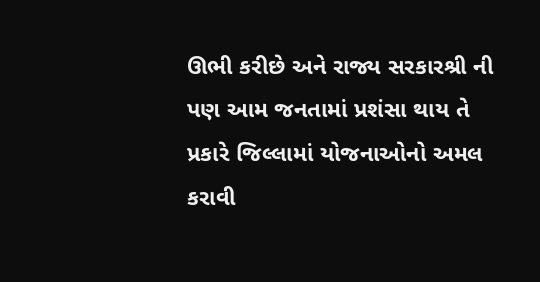ઊભી કરીછે અને રાજ્ય સરકારશ્રી ની પણ આમ જનતામાં પ્રશંસા થાય તે પ્રકારે જિલ્લામાં યોજનાઓનો અમલ કરાવી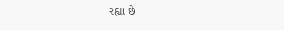રહ્યા છે